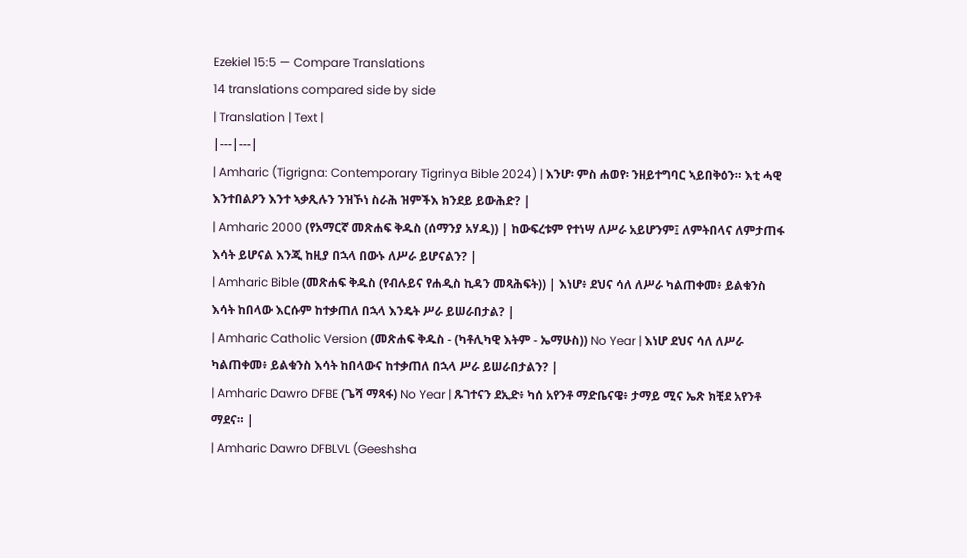Ezekiel 15:5 — Compare Translations
14 translations compared side by side
| Translation | Text |
|---|---|
| Amharic (Tigrigna: Contemporary Tigrinya Bible 2024) | እንሆ፡ ምስ ሐወየ፡ ንዘይተግባር ኣይበቅዕን። እቲ ሓዊ እንተበልዖን እንተ ኣቃጺሉን ንዝኾነ ስራሕ ዝምችእ ክንደይ ይውሕድ? |
| Amharic 2000 (የአማርኛ መጽሐፍ ቅዱስ (ሰማንያ አሃዱ)) | ከውፍረቱም የተነሣ ለሥራ አይሆንም፤ ለምትበላና ለምታጠፋ እሳት ይሆናል እንጂ ከዚያ በኋላ በውኑ ለሥራ ይሆናልን? |
| Amharic Bible (መጽሐፍ ቅዱስ (የብሉይና የሐዲስ ኪዳን መጻሕፍት)) | እነሆ፥ ደህና ሳለ ለሥራ ካልጠቀመ፥ ይልቁንስ እሳት ከበላው እርሱም ከተቃጠለ በኋላ እንዴት ሥራ ይሠራበታል? |
| Amharic Catholic Version (መጽሐፍ ቅዱስ - (ካቶሊካዊ እትም - ኤማሁስ)) No Year | እነሆ ደህና ሳለ ለሥራ ካልጠቀመ፥ ይልቁንስ እሳት ከበላውና ከተቃጠለ በኋላ ሥራ ይሠራበታልን? |
| Amharic Dawro DFBE (ጌሻ ማጻፋ) No Year | ጹገተናን ደኢድ፥ ካሰ አየንቶ ማድቤናዌ፥ ታማይ ሚና ኤጽ ክቺደ አየንቶ ማደና። |
| Amharic Dawro DFBLVL (Geeshsha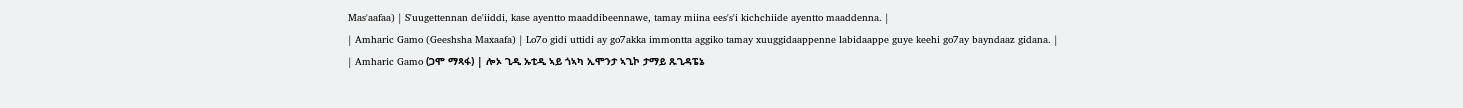Mas'aafaa) | S'uugettennan de'iiddi, kase ayentto maaddibeennawe, tamay miina ees's'i kichchiide ayentto maaddenna. |
| Amharic Gamo (Geeshsha Maxaafa) | Lo7o gidi uttidi ay go7akka immontta aggiko tamay xuuggidaappenne labidaappe guye keehi go7ay bayndaaz gidana. |
| Amharic Gamo (ጋሞ ማጻፋ) | ሎኦ ጊዲ ኡቲዲ ኣይ ጎኣካ ኢሞንታ ኣጊኮ ታማይ ጹጊዳፔኔ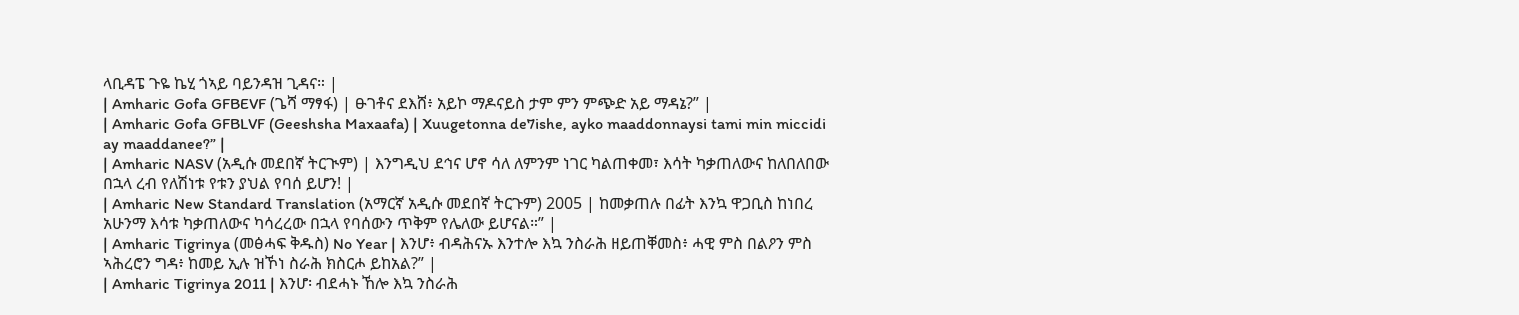ላቢዳፔ ጉዬ ኬሂ ጎኣይ ባይንዳዝ ጊዳና። |
| Amharic Gofa GFBEVF (ጌሻ ማፃፋ) | ፁገቶና ደእሸ፥ አይኮ ማዶናይስ ታም ምን ምጭድ አይ ማዳኔ?” |
| Amharic Gofa GFBLVF (Geeshsha Maxaafa) | Xuugetonna de7ishe, ayko maaddonnaysi tami min miccidi ay maaddanee?” |
| Amharic NASV (አዲሱ መደበኛ ትርጒም) | እንግዲህ ደኅና ሆኖ ሳለ ለምንም ነገር ካልጠቀመ፣ እሳት ካቃጠለውና ከለበለበው በኋላ ረብ የለሽነቱ የቱን ያህል የባሰ ይሆን! |
| Amharic New Standard Translation (አማርኛ አዲሱ መደበኛ ትርጉም) 2005 | ከመቃጠሉ በፊት እንኳ ዋጋቢስ ከነበረ አሁንማ እሳቱ ካቃጠለውና ካሳረረው በኋላ የባሰውን ጥቅም የሌለው ይሆናል።” |
| Amharic Tigrinya (መፅሓፍ ቅዱስ) No Year | እንሆ፥ ብዳሕናኡ እንተሎ እኳ ንስራሕ ዘይጠቐመስ፥ ሓዊ ምስ በልዖን ምስ ኣሕረሮን ግዳ፥ ከመይ ኢሉ ዝኾነ ስራሕ ክስርሖ ይከአል?” |
| Amharic Tigrinya 2011 | እንሆ፡ ብደሓኑ ኸሎ እኳ ንስራሕ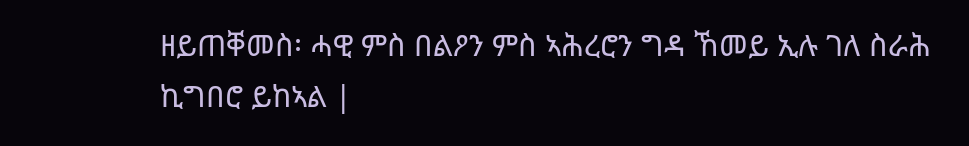ዘይጠቐመስ፡ ሓዊ ምስ በልዖን ምስ ኣሕረሮን ግዳ ኸመይ ኢሉ ገለ ስራሕ ኪግበሮ ይከኣል |